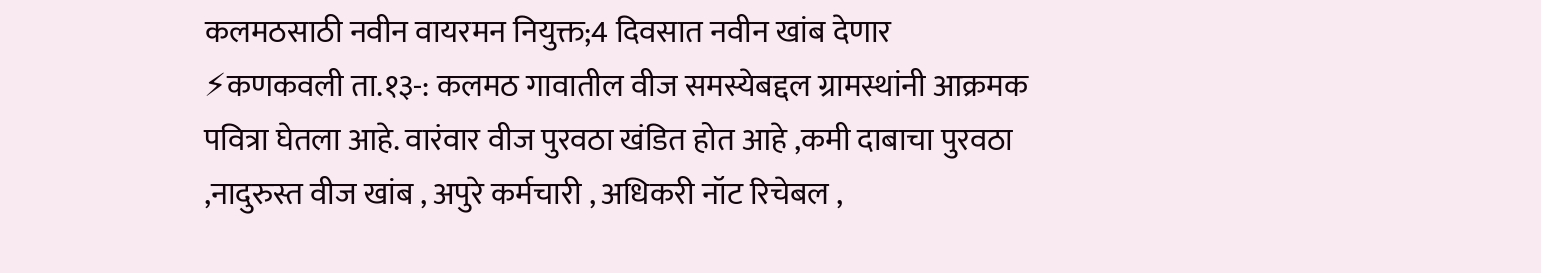कलमठसाठी नवीन वायरमन नियुक्त;4 दिवसात नवीन खांब देणार
⚡कणकवली ता.१३-: कलमठ गावातील वीज समस्येबद्दल ग्रामस्थांनी आक्रमक पवित्रा घेतला आहे. वारंवार वीज पुरवठा खंडित होत आहे ,कमी दाबाचा पुरवठा ,नादुरुस्त वीज खांब , अपुरे कर्मचारी , अधिकरी नॉट रिचेबल ,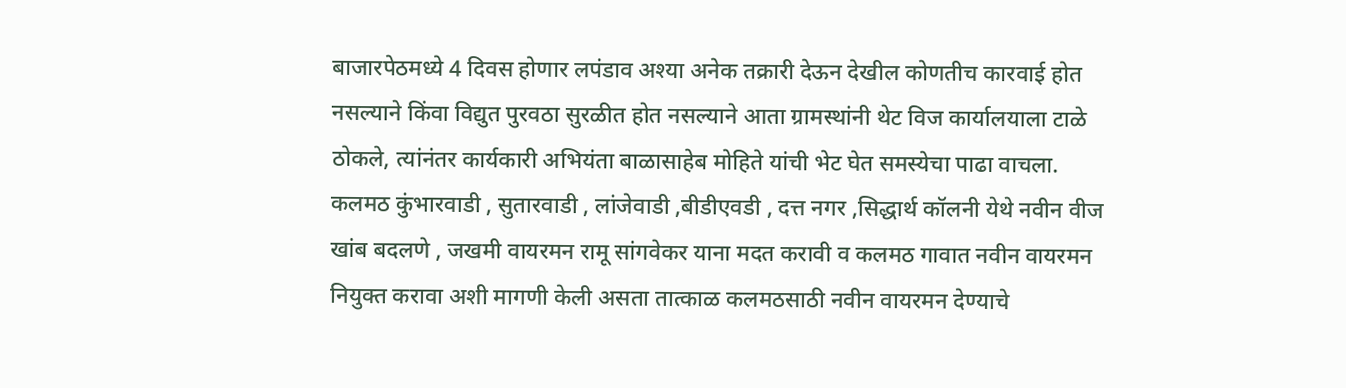बाजारपेठमध्ये 4 दिवस होणार लपंडाव अश्या अनेक तक्रारी देऊन देखील कोणतीच कारवाई होत नसल्याने किंवा विद्युत पुरवठा सुरळीत होत नसल्याने आता ग्रामस्थांनी थेट विज कार्यालयाला टाळे ठोकले, त्यांनंतर कार्यकारी अभियंता बाळासाहेब मोहिते यांची भेट घेत समस्येचा पाढा वाचला.
कलमठ कुंभारवाडी , सुतारवाडी , लांजेवाडी ,बीडीएवडी , दत्त नगर ,सिद्धार्थ कॉलनी येथे नवीन वीज खांब बदलणे , जखमी वायरमन रामू सांगवेकर याना मदत करावी व कलमठ गावात नवीन वायरमन नियुक्त करावा अशी मागणी केली असता तात्काळ कलमठसाठी नवीन वायरमन देण्याचे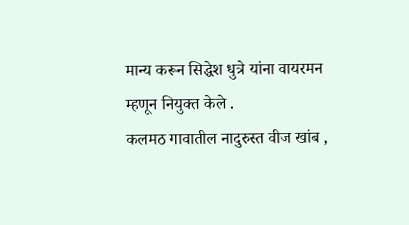मान्य करून सिद्धेश धुत्रे यांना वायरमन म्हणून नियुक्त केले .
कलमठ गावातील नादुरुस्त वीज खांब ,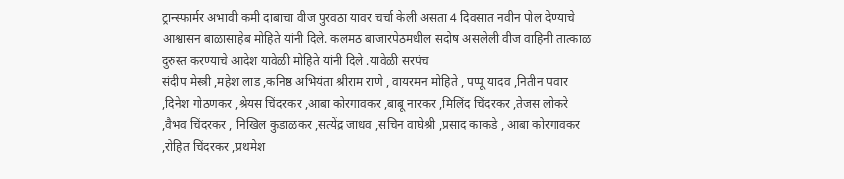ट्रान्स्फार्मर अभावी कमी दाबाचा वीज पुरवठा यावर चर्चा केली असता 4 दिवसात नवीन पोल देण्याचे आश्वासन बाळासाहेब मोहिते यांनी दिले. कलमठ बाजारपेठमधील सदोष असलेली वीज वाहिनी तात्काळ दुरुस्त करण्याचे आदेश यावेळी मोहिते यांनी दिले .यावेळी सरपंच
संदीप मेस्त्री ,महेश लाड ,कनिष्ठ अभियंता श्रीराम राणे , वायरमन मोहिते , पप्पू यादव ,नितीन पवार ,दिनेश गोठणकर ,श्रेयस चिंदरकर ,आबा कोरगावकर ,बाबू नारकर ,मिलिंद चिंदरकर ,तेजस लोकरे ,वैभव चिंदरकर , निखिल कुडाळकर ,सत्येंद्र जाधव ,सचिन वाघेश्री ,प्रसाद काकडे , आबा कोरगावकर ,रोहित चिंदरकर ,प्रथमेश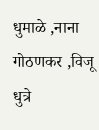धुमाळे ,नाना गोठणकर ,विजू धुत्रे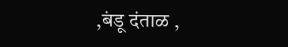,बंडू दंताळ ,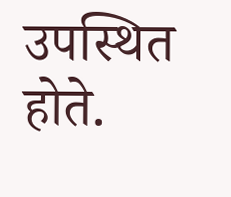उपस्थित होते.